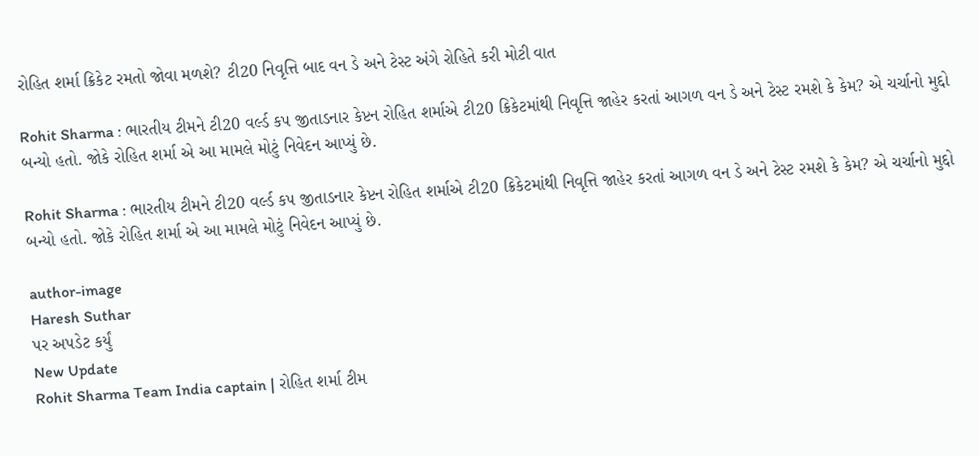રોહિત શર્મા ક્રિકેટ રમતો જોવા મળશે? ટી20 નિવૃત્તિ બાદ વન ડે અને ટેસ્ટ અંગે રોહિતે કરી મોટી વાત

Rohit Sharma : ભારતીય ટીમને ટી20 વર્લ્ડ કપ જીતાડનાર કેપ્ટન રોહિત શર્માએ ટી20 ક્રિકેટમાંથી નિવૃત્તિ જાહેર કરતાં આગળ વન ડે અને ટેસ્ટ રમશે કે કેમ? એ ચર્ચાનો મુદ્દો બન્યો હતો. જોકે રોહિત શર્મા એ આ મામલે મોટું નિવેદન આપ્યું છે.

Rohit Sharma : ભારતીય ટીમને ટી20 વર્લ્ડ કપ જીતાડનાર કેપ્ટન રોહિત શર્માએ ટી20 ક્રિકેટમાંથી નિવૃત્તિ જાહેર કરતાં આગળ વન ડે અને ટેસ્ટ રમશે કે કેમ? એ ચર્ચાનો મુદ્દો બન્યો હતો. જોકે રોહિત શર્મા એ આ મામલે મોટું નિવેદન આપ્યું છે.

author-image
Haresh Suthar
પર અપડેટ કર્યું
New Update
Rohit Sharma Team India captain | રોહિત શર્મા ટીમ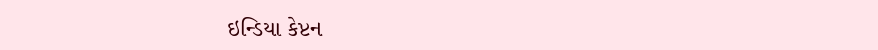ઇન્ડિયા કેપ્ટન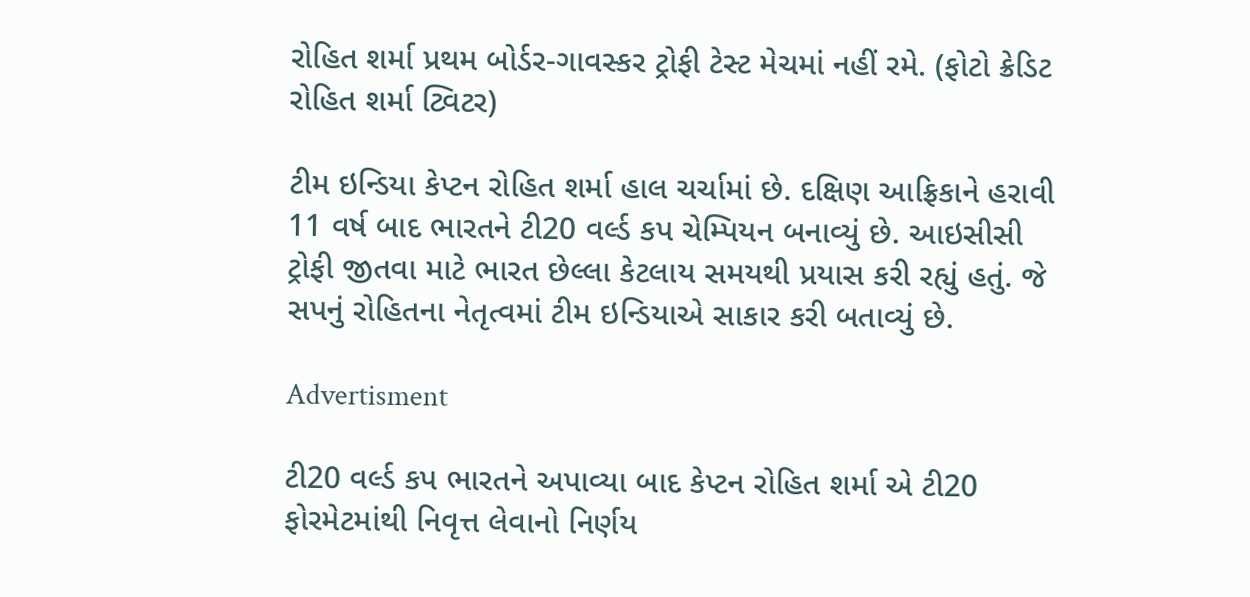રોહિત શર્મા પ્રથમ બોર્ડર-ગાવસ્કર ટ્રોફી ટેસ્ટ મેચમાં નહીં રમે. (ફોટો ક્રેડિટ રોહિત શર્મા ટ્વિટર)

ટીમ ઇન્ડિયા કેપ્ટન રોહિત શર્મા હાલ ચર્ચામાં છે. દક્ષિણ આફ્રિકાને હરાવી 11 વર્ષ બાદ ભારતને ટી20 વર્લ્ડ કપ ચેમ્પિયન બનાવ્યું છે. આઇસીસી ટ્રોફી જીતવા માટે ભારત છેલ્લા કેટલાય સમયથી પ્રયાસ કરી રહ્યું હતું. જે સપનું રોહિતના નેતૃત્વમાં ટીમ ઇન્ડિયાએ સાકાર કરી બતાવ્યું છે.

Advertisment

ટી20 વર્લ્ડ કપ ભારતને અપાવ્યા બાદ કેપ્ટન રોહિત શર્મા એ ટી20 ફોરમેટમાંથી નિવૃત્ત લેવાનો નિર્ણય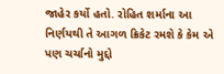જાહેર કર્યો હતો. રોહિત શર્માના આ નિર્ણયથી તે આગળ ક્રિકેટ રમશે કે કેમ એ પણ ચર્ચાનો મુદ્દો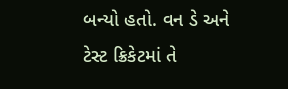બન્યો હતો. વન ડે અને ટેસ્ટ ક્રિકેટમાં તે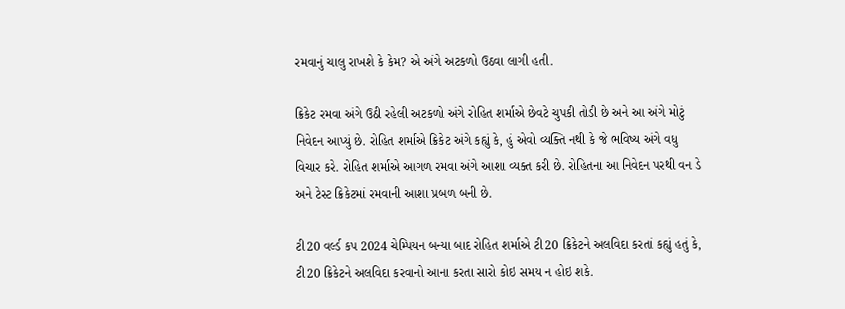રમવાનું ચાલુ રાખશે કે કેમ? એ અંગે અટકળો ઉઠવા લાગી હતી.

ક્રિકેટ રમવા અંગે ઉઠી રહેલી અટકળો અંગે રોહિત શર્માએ છેવટે ચુપકી તોડી છે અને આ અંગે મોટું નિવેદન આપ્યું છે. રોહિત શર્માએ ક્રિકેટ અંગે કહ્યું કે, હું એવો વ્યક્તિ નથી કે જે ભવિષ્ય અંગે વધુ વિચાર કરે. રોહિત શર્માએ આગળ રમવા અંગે આશા વ્યક્ત કરી છે. રોહિતના આ નિવેદન પરથી વન ડે અને ટેસ્ટ ક્રિકેટમાં રમવાની આશા પ્રબળ બની છે.

ટી20 વર્લ્ડ કપ 2024 ચેમ્પિયન બન્યા બાદ રોહિત શર્માએ ટી20 ક્રિકેટને અલવિદા કરતાં કહ્યું હતું કે, ટી20 ક્રિકેટને અલવિદા કરવાનો આના કરતા સારો કોઇ સમય ન હોઇ શકે.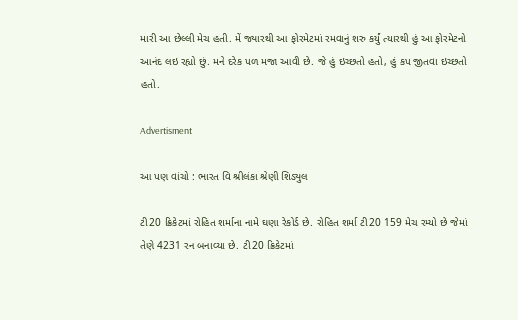મારી આ છેલ્લી મેચ હતી. મેં જ્યારથી આ ફોરમેટમાં રમવાનું શરુ કર્યું ત્યારથી હું આ ફોરમેટનો આનંદ લઇ રહ્યો છું. મને દરેક પળ મજા આવી છે. જે હું ઇચ્છતો હતો, હું કપ જીતવા ઇચ્છતો હતો.

Advertisment

આ પણ વાંચો : ભારત વિ શ્રીલંકા શ્રેણી શિડ્યુલ

ટી20 ક્રિકેટમાં રોહિત શર્માના નામે ઘણા રેકોર્ડ છે. રોહિત શર્મા ટી20 159 મેચ રમ્યો છે જેમાં તેણે 4231 રન બનાવ્યા છે. ટી20 ક્રિકેટમાં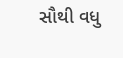સૌથી વધુ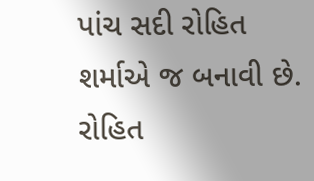પાંચ સદી રોહિત શર્માએ જ બનાવી છે. રોહિત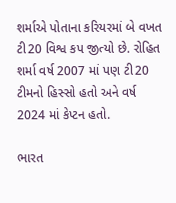શર્માએ પોતાના કરિયરમાં બે વખત ટી20 વિશ્વ કપ જીત્યો છે. રોહિત શર્મા વર્ષ 2007 માં પણ ટી20 ટીમનો હિસ્સો હતો અને વર્ષ 2024 માં કેપ્ટન હતો.

ભારત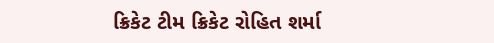ક્રિકેટ ટીમ ક્રિકેટ રોહિત શર્મા